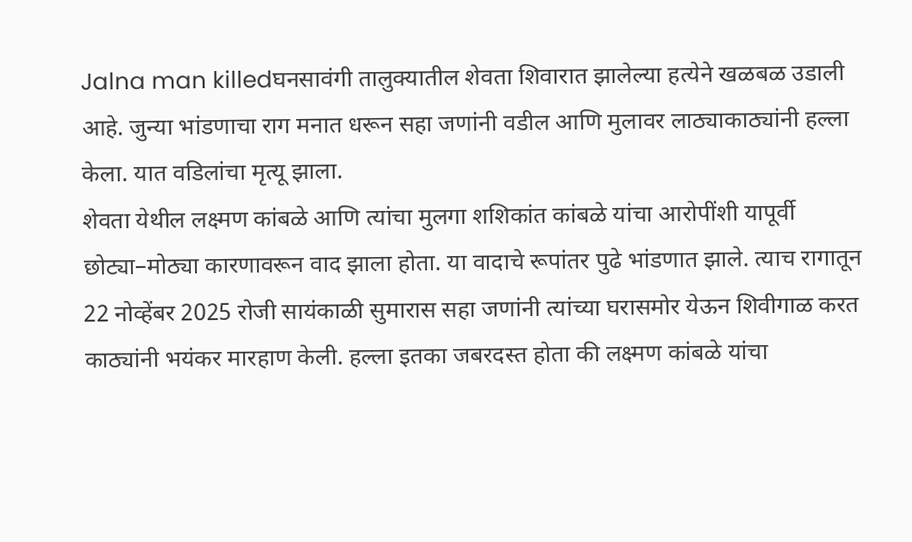Jalna man killedघनसावंगी तालुक्यातील शेवता शिवारात झालेल्या हत्येने खळबळ उडाली आहे. जुन्या भांडणाचा राग मनात धरून सहा जणांनी वडील आणि मुलावर लाठ्याकाठ्यांनी हल्ला केला. यात वडिलांचा मृत्यू झाला.
शेवता येथील लक्ष्मण कांबळे आणि त्यांचा मुलगा शशिकांत कांबळे यांचा आरोपींशी यापूर्वी छोट्या–मोठ्या कारणावरून वाद झाला होता. या वादाचे रूपांतर पुढे भांडणात झाले. त्याच रागातून 22 नोव्हेंबर 2025 रोजी सायंकाळी सुमारास सहा जणांनी त्यांच्या घरासमोर येऊन शिवीगाळ करत काठ्यांनी भयंकर मारहाण केली. हल्ला इतका जबरदस्त होता की लक्ष्मण कांबळे यांचा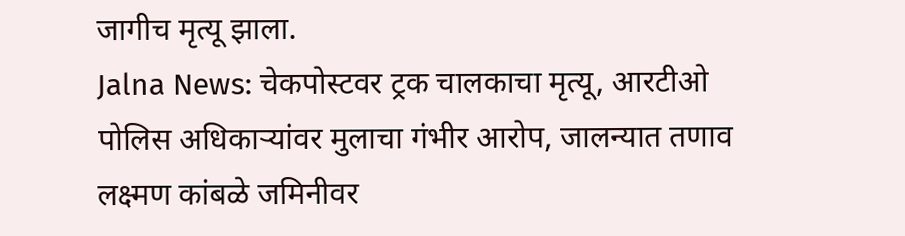जागीच मृत्यू झाला.
Jalna News: चेकपोस्टवर ट्रक चालकाचा मृत्यू, आरटीओ पोलिस अधिकाऱ्यांवर मुलाचा गंभीर आरोप, जालन्यात तणाव
लक्ष्मण कांबळे जमिनीवर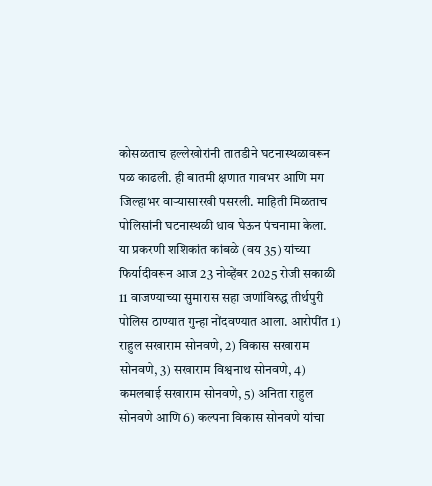कोसळताच हल्लेखोरांनी तातडीने घटनास्थळावरून पळ काढली. ही बातमी क्षणात गावभर आणि मग जिल्हाभर वाऱ्यासारखी पसरली. माहिती मिळताच पोलिसांनी घटनास्थळी धाव घेऊन पंचनामा केला.
या प्रकरणी शशिकांत कांबळे (वय 35) यांच्या फिर्यादीवरून आज 23 नोव्हेंबर 2025 रोजी सकाळी 11 वाजण्याच्या सुमारास सहा जणांविरुद्ध तीर्थपुरी पोलिस ठाण्यात गुन्हा नोंदवण्यात आला. आरोपींत 1) राहुल सखाराम सोनवणे, 2) विकास सखाराम सोनवणे, 3) सखाराम विश्वनाथ सोनवणे, 4) कमलबाई सखाराम सोनवणे, 5) अनिता राहुल सोनवणे आणि 6) कल्पना विकास सोनवणे यांचा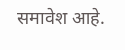समावेश आहे.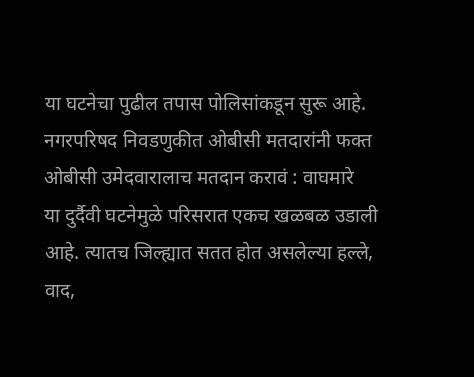या घटनेचा पुढील तपास पोलिसांकडून सुरू आहे.
नगरपरिषद निवडणुकीत ओबीसी मतदारांनी फक्त ओबीसी उमेदवारालाच मतदान करावं : वाघमारे
या दुर्दैवी घटनेमुळे परिसरात एकच खळबळ उडाली आहे. त्यातच जिल्ह्यात सतत होत असलेल्या हल्ले, वाद,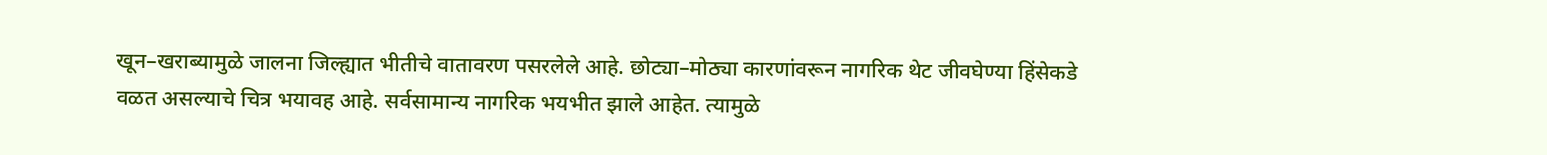खून–खराब्यामुळे जालना जिल्ह्यात भीतीचे वातावरण पसरलेले आहे. छोट्या–मोठ्या कारणांवरून नागरिक थेट जीवघेण्या हिंसेकडे वळत असल्याचे चित्र भयावह आहे. सर्वसामान्य नागरिक भयभीत झाले आहेत. त्यामुळे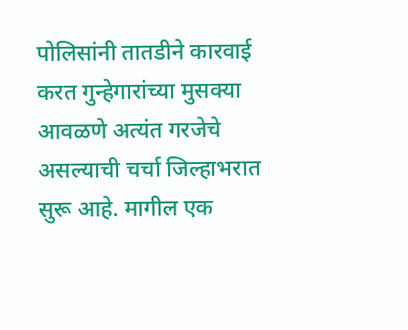पोलिसांनी तातडीने कारवाई करत गुन्हेगारांच्या मुसक्या आवळणे अत्यंत गरजेचे असल्याची चर्चा जिल्हाभरात सुरू आहे. मागील एक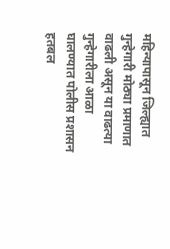महिन्यापासून जिल्ह्यात गुन्हेगारी मोठ्या प्रमाणात वाढली असून या वाढत्या गुन्हेगारीला आळा घालण्यात पोलीस प्रशासन हतबल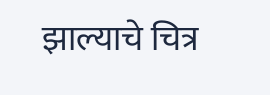झाल्याचे चित्र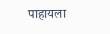पाहायला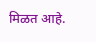मिळत आहे.